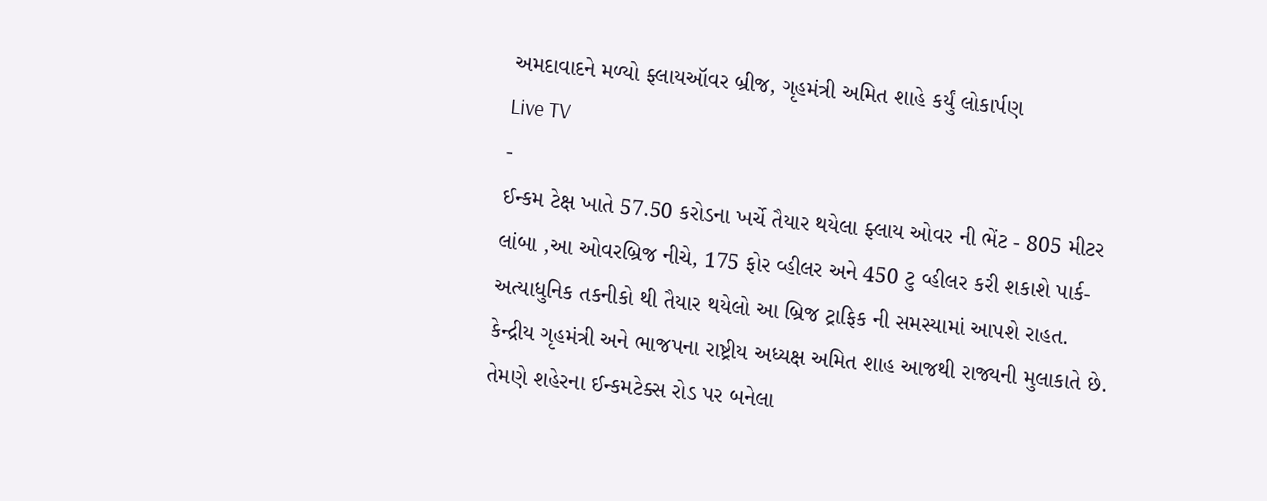અમદાવાદને મળ્યો ફ્લાયઑવર બ્રીજ, ગૃહમંત્રી અમિત શાહે કર્યું લોકાર્પણ
Live TV
-
ઈન્કમ ટેક્ષ ખાતે 57.50 કરોડના ખર્ચે તૈયાર થયેલા ફ્લાય ઓવર ની ભેંટ - 805 મીટર લાંબા ,આ ઓવરબ્રિજ નીચે, 175 ફોર વ્હીલર અને 450 ટુ વ્હીલર કરી શકાશે પાર્ક-અત્યાધુનિક તકનીકો થી તૈયાર થયેલો આ બ્રિજ ટ્રાફિક ની સમસ્યામાં આપશે રાહત.
કેન્દ્રીય ગૃહમંત્રી અને ભાજપના રાષ્ટ્રીય અધ્યક્ષ અમિત શાહ આજથી રાજ્યની મુલાકાતે છે. તેમણે શહેરના ઈન્કમટેક્સ રોડ પર બનેલા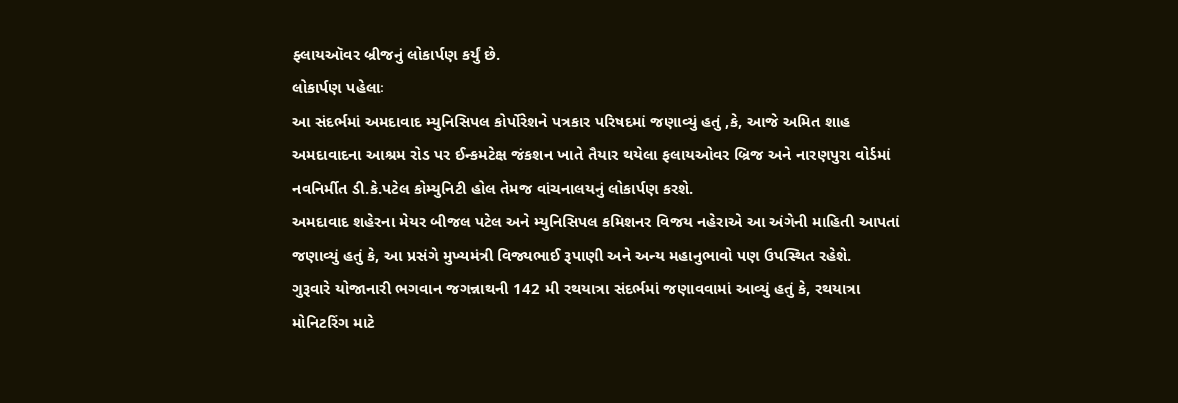ફ્લાયઑવર બ્રીજનું લોકાર્પણ કર્યું છે.
લોકાર્પણ પહેલાઃ
આ સંદર્ભમાં અમદાવાદ મ્યુનિસિપલ કોર્પોરેશને પત્રકાર પરિષદમાં જણાવ્યું હતું ,કે, આજે અમિત શાહ અમદાવાદના આશ્રમ રોડ પર ઈન્કમટેક્ષ જંકશન ખાતે તૈયાર થયેલા ફલાયઓવર બ્રિજ અને નારણપુરા વોર્ડમાં નવનિર્મીત ડી.કે.પટેલ કોમ્યુનિટી હોલ તેમજ વાંચનાલયનું લોકાર્પણ કરશે.
અમદાવાદ શહેરના મેયર બીજલ પટેલ અને મ્યુનિસિપલ કમિશનર વિજય નહેરાએ આ અંગેની માહિતી આપતાં જણાવ્યું હતું કે, આ પ્રસંગે મુખ્યમંત્રી વિજ્યભાઈ રૂપાણી અને અન્ય મહાનુભાવો પણ ઉપસ્થિત રહેશે.
ગુરૂવારે યોજાનારી ભગવાન જગન્નાથની 142 મી રથયાત્રા સંદર્ભમાં જણાવવામાં આવ્યું હતું કે, રથયાત્રા મોનિટરિંગ માટે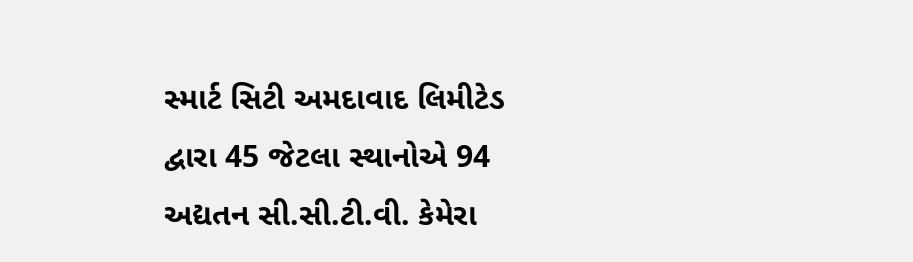સ્માર્ટ સિટી અમદાવાદ લિમીટેડ દ્વારા 45 જેટલા સ્થાનોએ 94 અદ્યતન સી.સી.ટી.વી. કેમેરા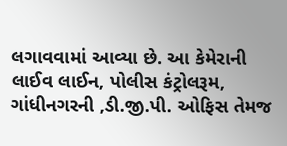લગાવવામાં આવ્યા છે. આ કેમેરાની લાઈવ લાઈન, પોલીસ કંટ્રોલરૂમ, ગાંધીનગરની ,ડી.જી.પી. ઓફિસ તેમજ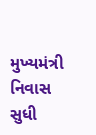મુખ્યમંત્રી નિવાસ સુધી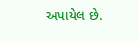અપાયેલ છે.